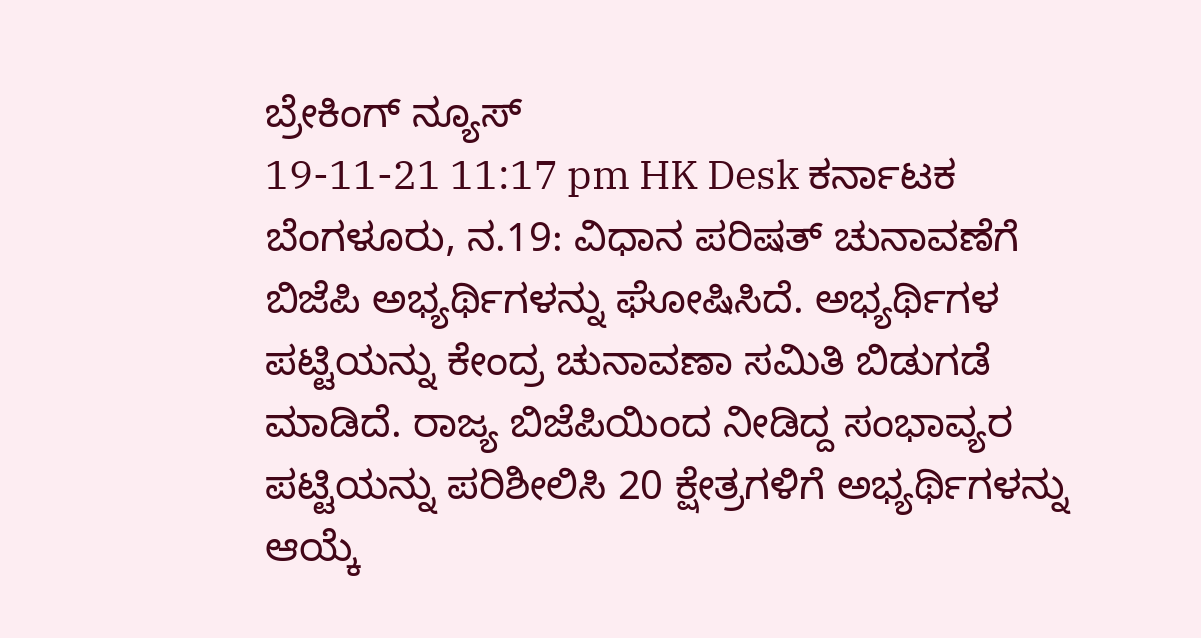ಬ್ರೇಕಿಂಗ್ ನ್ಯೂಸ್
19-11-21 11:17 pm HK Desk ಕರ್ನಾಟಕ
ಬೆಂಗಳೂರು, ನ.19: ವಿಧಾನ ಪರಿಷತ್ ಚುನಾವಣೆಗೆ ಬಿಜೆಪಿ ಅಭ್ಯರ್ಥಿಗಳನ್ನು ಘೋಷಿಸಿದೆ. ಅಭ್ಯರ್ಥಿಗಳ ಪಟ್ಟಿಯನ್ನು ಕೇಂದ್ರ ಚುನಾವಣಾ ಸಮಿತಿ ಬಿಡುಗಡೆ ಮಾಡಿದೆ. ರಾಜ್ಯ ಬಿಜೆಪಿಯಿಂದ ನೀಡಿದ್ದ ಸಂಭಾವ್ಯರ ಪಟ್ಟಿಯನ್ನು ಪರಿಶೀಲಿಸಿ 20 ಕ್ಷೇತ್ರಗಳಿಗೆ ಅಭ್ಯರ್ಥಿಗಳನ್ನು ಆಯ್ಕೆ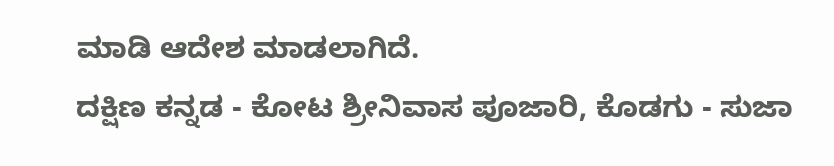ಮಾಡಿ ಆದೇಶ ಮಾಡಲಾಗಿದೆ.
ದಕ್ಷಿಣ ಕನ್ನಡ - ಕೋಟ ಶ್ರೀನಿವಾಸ ಪೂಜಾರಿ, ಕೊಡಗು - ಸುಜಾ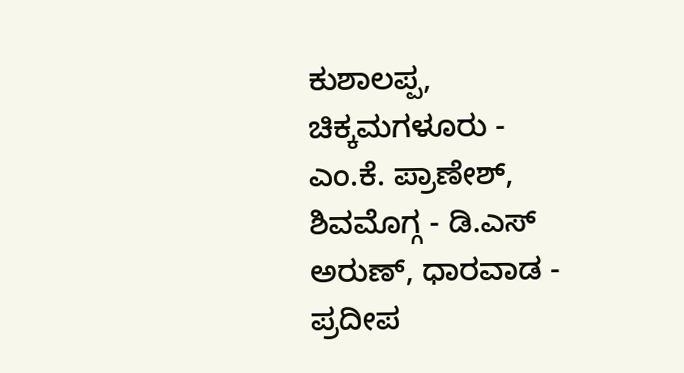ಕುಶಾಲಪ್ಪ, ಚಿಕ್ಕಮಗಳೂರು - ಎಂ.ಕೆ. ಪ್ರಾಣೇಶ್, ಶಿವಮೊಗ್ಗ - ಡಿ.ಎಸ್ ಅರುಣ್, ಧಾರವಾಡ - ಪ್ರದೀಪ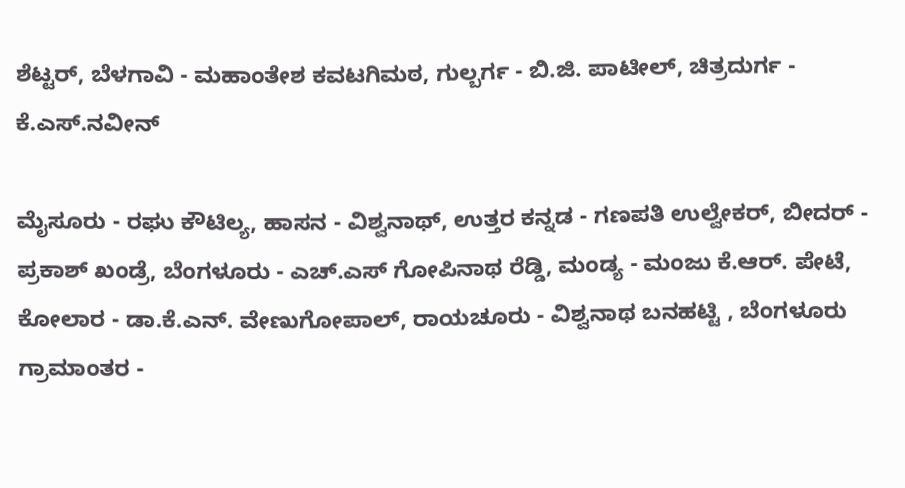ಶೆಟ್ಟರ್, ಬೆಳಗಾವಿ - ಮಹಾಂತೇಶ ಕವಟಗಿಮಠ, ಗುಲ್ಬರ್ಗ - ಬಿ.ಜಿ. ಪಾಟೀಲ್, ಚಿತ್ರದುರ್ಗ - ಕೆ.ಎಸ್.ನವೀನ್

ಮೈಸೂರು - ರಘು ಕೌಟಿಲ್ಯ, ಹಾಸನ - ವಿಶ್ವನಾಥ್, ಉತ್ತರ ಕನ್ನಡ - ಗಣಪತಿ ಉಲ್ವೇಕರ್, ಬೀದರ್ - ಪ್ರಕಾಶ್ ಖಂಡ್ರೆ, ಬೆಂಗಳೂರು - ಎಚ್.ಎಸ್ ಗೋಪಿನಾಥ ರೆಡ್ಡಿ, ಮಂಡ್ಯ - ಮಂಜು ಕೆ.ಆರ್. ಪೇಟೆ, ಕೋಲಾರ - ಡಾ.ಕೆ.ಎನ್. ವೇಣುಗೋಪಾಲ್, ರಾಯಚೂರು - ವಿಶ್ವನಾಥ ಬನಹಟ್ಟಿ , ಬೆಂಗಳೂರು ಗ್ರಾಮಾಂತರ -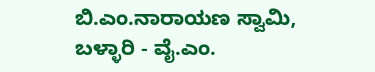ಬಿ.ಎಂ.ನಾರಾಯಣ ಸ್ವಾಮಿ, ಬಳ್ಳಾರಿ - ವೈ.ಎಂ.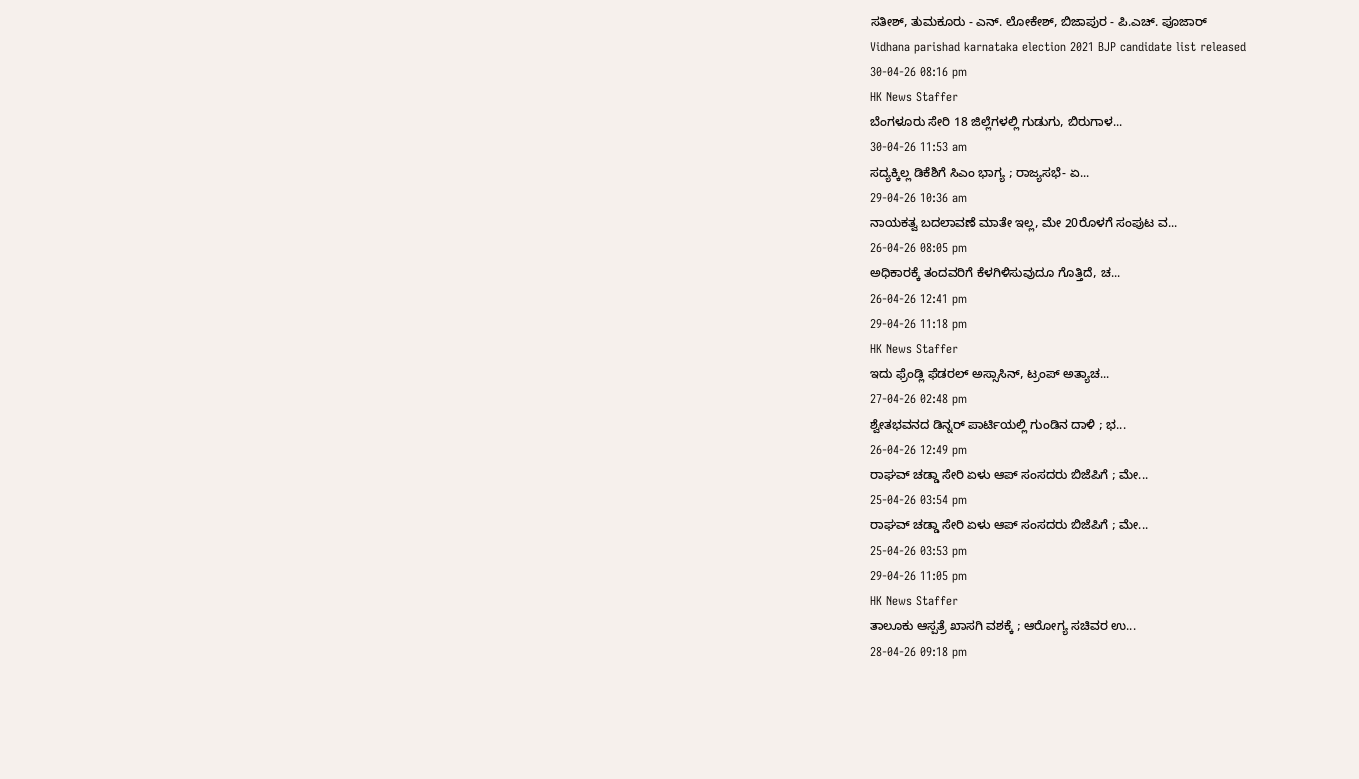ಸತೀಶ್, ತುಮಕೂರು - ಎನ್. ಲೋಕೇಶ್, ಬಿಜಾಪುರ - ಪಿ.ಎಚ್. ಪೂಜಾರ್
Vidhana parishad karnataka election 2021 BJP candidate list released
30-04-26 08:16 pm
HK News Staffer
ಬೆಂಗಳೂರು ಸೇರಿ 18 ಜಿಲ್ಲೆಗಳಲ್ಲಿ ಗುಡುಗು, ಬಿರುಗಾಳ...
30-04-26 11:53 am
ಸದ್ಯಕ್ಕಿಲ್ಲ ಡಿಕೆಶಿಗೆ ಸಿಎಂ ಭಾಗ್ಯ ; ರಾಜ್ಯಸಭೆ- ಏ...
29-04-26 10:36 am
ನಾಯಕತ್ವ ಬದಲಾವಣೆ ಮಾತೇ ಇಲ್ಲ, ಮೇ 20ರೊಳಗೆ ಸಂಪುಟ ವ...
26-04-26 08:05 pm
ಅಧಿಕಾರಕ್ಕೆ ತಂದವರಿಗೆ ಕೆಳಗಿಳಿಸುವುದೂ ಗೊತ್ತಿದೆ, ಚ...
26-04-26 12:41 pm
29-04-26 11:18 pm
HK News Staffer
ಇದು ಫ್ರೆಂಡ್ಲಿ ಫೆಡರಲ್ ಅಸ್ಸಾಸಿನ್, ಟ್ರಂಪ್ ಅತ್ಯಾಚ...
27-04-26 02:48 pm
ಶ್ವೇತಭವನದ ಡಿನ್ನರ್ ಪಾರ್ಟಿಯಲ್ಲಿ ಗುಂಡಿನ ದಾಳಿ ; ಭ...
26-04-26 12:49 pm
ರಾಘವ್ ಚಡ್ಡಾ ಸೇರಿ ಏಳು ಆಪ್ ಸಂಸದರು ಬಿಜೆಪಿಗೆ ; ಮೇ...
25-04-26 03:54 pm
ರಾಘವ್ ಚಡ್ಡಾ ಸೇರಿ ಏಳು ಆಪ್ ಸಂಸದರು ಬಿಜೆಪಿಗೆ ; ಮೇ...
25-04-26 03:53 pm
29-04-26 11:05 pm
HK News Staffer
ತಾಲೂಕು ಆಸ್ಪತ್ರೆ ಖಾಸಗಿ ವಶಕ್ಕೆ ; ಆರೋಗ್ಯ ಸಚಿವರ ಉ...
28-04-26 09:18 pm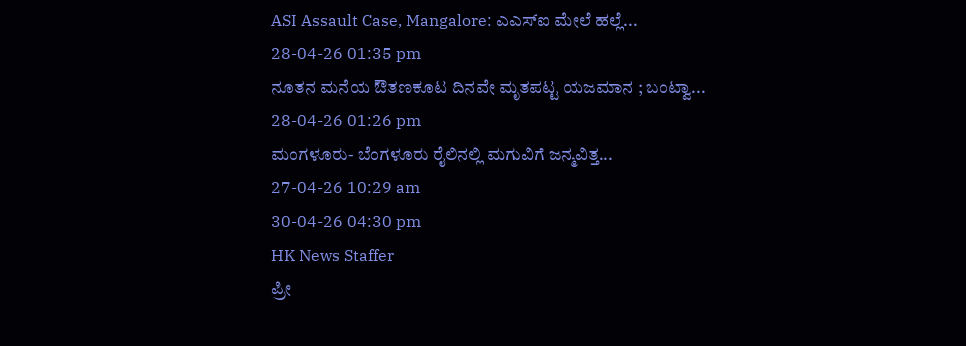ASI Assault Case, Mangalore: ಎಎಸ್ಐ ಮೇಲೆ ಹಲ್ಲೆ...
28-04-26 01:35 pm
ನೂತನ ಮನೆಯ ಔತಣಕೂಟ ದಿನವೇ ಮೃತಪಟ್ಟ ಯಜಮಾನ ; ಬಂಟ್ವಾ...
28-04-26 01:26 pm
ಮಂಗಳೂರು- ಬೆಂಗಳೂರು ರೈಲಿನಲ್ಲಿ ಮಗುವಿಗೆ ಜನ್ಮವಿತ್ತ...
27-04-26 10:29 am
30-04-26 04:30 pm
HK News Staffer
ಪ್ರೀ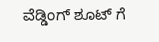ವೆಡ್ಡಿಂಗ್ ಶೂಟ್ ಗೆ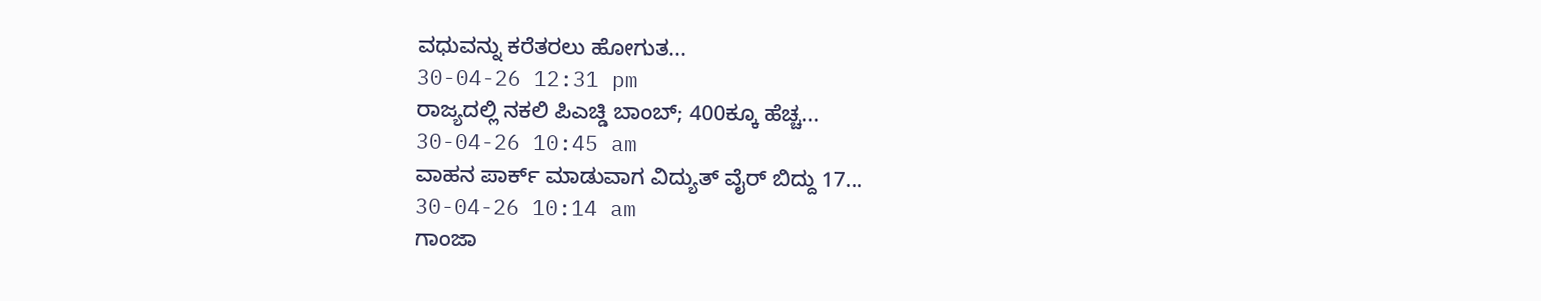ವಧುವನ್ನು ಕರೆತರಲು ಹೋಗುತ...
30-04-26 12:31 pm
ರಾಜ್ಯದಲ್ಲಿ ನಕಲಿ ಪಿಎಚ್ಡಿ ಬಾಂಬ್; 400ಕ್ಕೂ ಹೆಚ್ಚ...
30-04-26 10:45 am
ವಾಹನ ಪಾರ್ಕ್ ಮಾಡುವಾಗ ವಿದ್ಯುತ್ ವೈರ್ ಬಿದ್ದು 17...
30-04-26 10:14 am
ಗಾಂಜಾ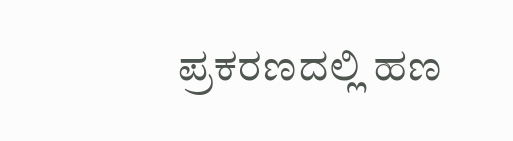ಪ್ರಕರಣದಲ್ಲಿ ಹಣ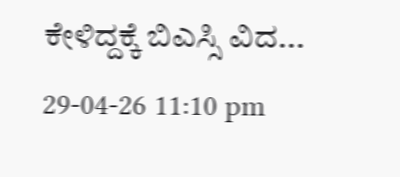ಕೇಳಿದ್ದಕ್ಕೆ ಬಿಎಸ್ಸಿ ವಿದ...
29-04-26 11:10 pm